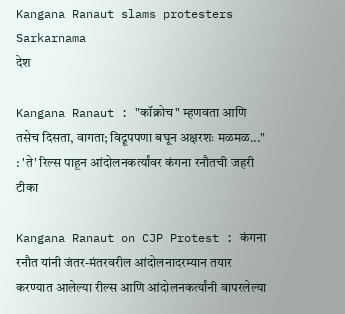Kangana Ranaut slams protesters Sarkarnama
देश

Kangana Ranaut : "कॉक्रोच" म्हणवता आणि तसेच दिसता, वागता; विद्रूपपणा बघून अक्षरशः मळमळ..." : 'ते' रिल्स पाहून आंदोलनकर्त्यांवर कंगना रनौतची जहरी टीका

Kangana Ranaut on CJP Protest : कंगना रनौत यांनी जंतर-मंतरवरील आंदोलनादरम्यान तयार करण्यात आलेल्या रील्स आणि आंदोलनकर्त्यांनी वापरलेल्या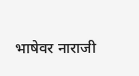भाषेवर नाराजी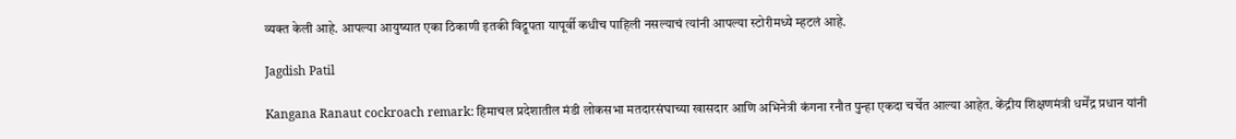व्यक्त केली आहे. आपल्या आयुष्यात एका ठिकाणी इतकी विद्रूपता यापूर्वी कधीच पाहिली नसल्याचं त्यांनी आपल्या स्टोरीमध्ये म्हटलं आहे.

Jagdish Patil

Kangana Ranaut cockroach remark: हिमाचल प्रदेशातील मंडी लोकसभा मतदारसंघाच्या खासदार आणि अभिनेत्री कंगना रनौत पुन्हा एकदा चर्चेत आल्या आहेत. केंद्रीय शिक्षणमंत्री धर्मेंद्र प्रधान यांनी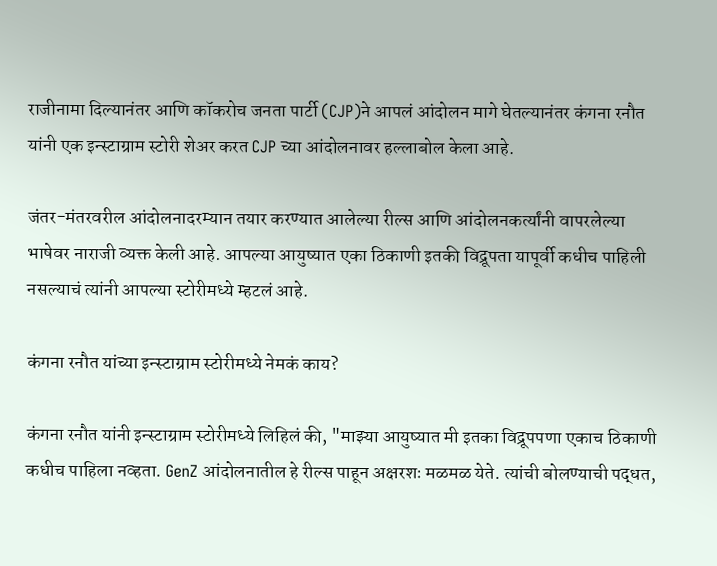राजीनामा दिल्यानंतर आणि कॉकरोच जनता पार्टी (CJP)ने आपलं आंदोलन मागे घेतल्यानंतर कंगना रनौत यांनी एक इन्स्टाग्राम स्टोरी शेअर करत CJP च्या आंदोलनावर हल्लाबोल केला आहे.

जंतर-मंतरवरील आंदोलनादरम्यान तयार करण्यात आलेल्या रील्स आणि आंदोलनकर्त्यांनी वापरलेल्या भाषेवर नाराजी व्यक्त केली आहे. आपल्या आयुष्यात एका ठिकाणी इतकी विद्रूपता यापूर्वी कधीच पाहिली नसल्याचं त्यांनी आपल्या स्टोरीमध्ये म्हटलं आहे.

कंगना रनौत यांच्या इन्स्टाग्राम स्टोरीमध्ये नेमकं काय?

कंगना रनौत यांनी इन्स्टाग्राम स्टोरीमध्ये लिहिलं की, "माझ्या आयुष्यात मी इतका विद्रूपपणा एकाच ठिकाणी कधीच पाहिला नव्हता. GenZ आंदोलनातील हे रील्स पाहून अक्षरशः मळमळ येते. त्यांची बोलण्याची पद्धत,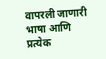वापरली जाणारी भाषा आणि प्रत्येक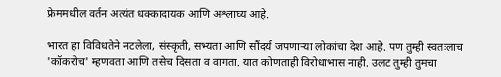फ्रेममधील वर्तन अत्यंत धक्कादायक आणि अश्लाघ्य आहे.

भारत हा विविधतेने नटलेला, संस्कृती, सभ्यता आणि सौंदर्य जपणाऱ्या लोकांचा देश आहे. पण तुम्ही स्वतःलाच 'कॉकरोच' म्हणवता आणि तसेच दिसता व वागता. यात कोणताही विरोधाभास नाही. उलट तुम्ही तुमचा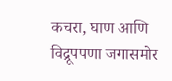कचरा, घाण आणि विद्रूपपणा जगासमोर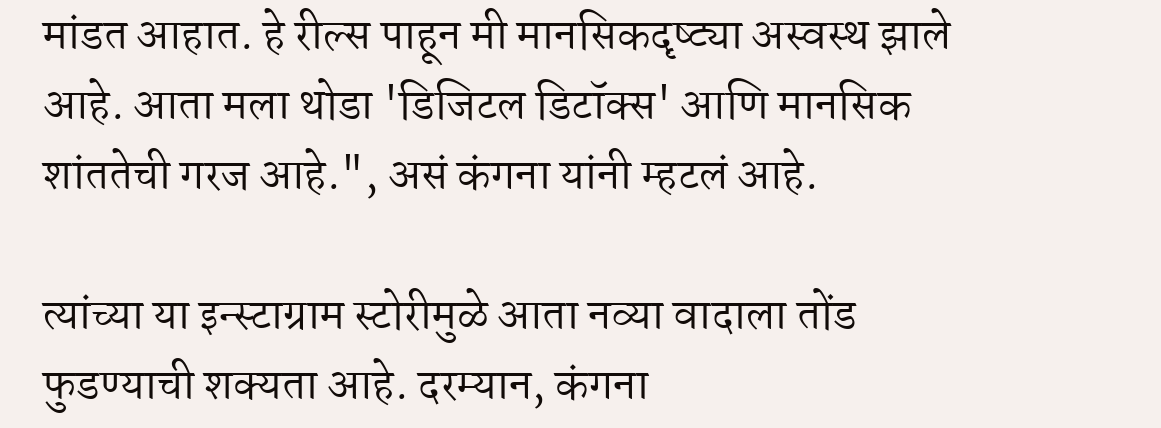मांडत आहात. हे रील्स पाहून मी मानसिकदृष्ट्या अस्वस्थ झाले आहे. आता मला थोडा 'डिजिटल डिटॉक्स' आणि मानसिक शांततेची गरज आहे.", असं कंगना यांनी म्हटलं आहे.

त्यांच्या या इन्स्टाग्राम स्टोरीमुळे आता नव्या वादाला तोंड फुडण्याची शक्यता आहे. दरम्यान, कंगना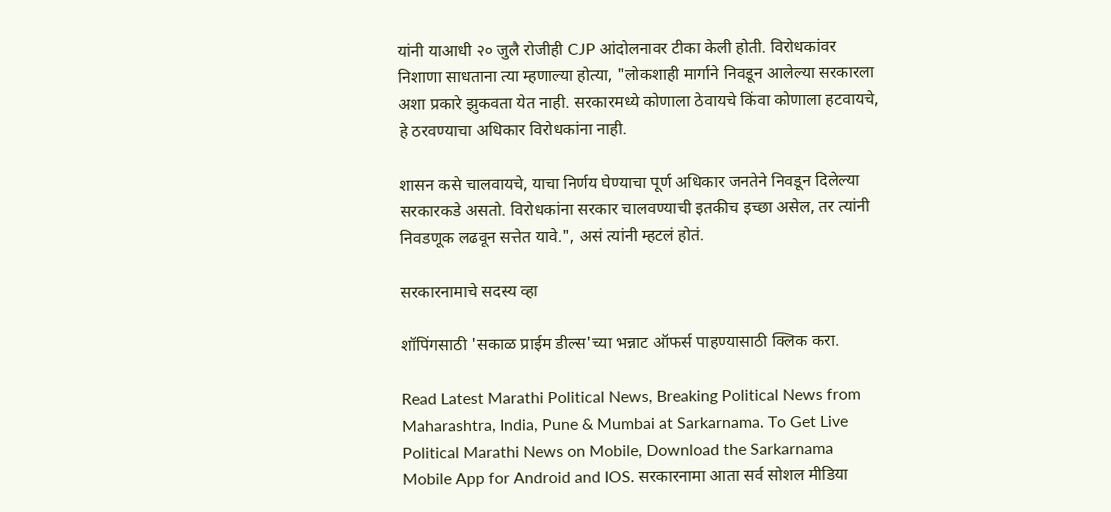यांनी याआधी २० जुलै रोजीही CJP आंदोलनावर टीका केली होती. विरोधकांवर निशाणा साधताना त्या म्हणाल्या होत्या, "लोकशाही मार्गाने निवडून आलेल्या सरकारला अशा प्रकारे झुकवता येत नाही. सरकारमध्ये कोणाला ठेवायचे किंवा कोणाला हटवायचे, हे ठरवण्याचा अधिकार विरोधकांना नाही.

शासन कसे चालवायचे, याचा निर्णय घेण्याचा पूर्ण अधिकार जनतेने निवडून दिलेल्या सरकारकडे असतो. विरोधकांना सरकार चालवण्याची इतकीच इच्छा असेल, तर त्यांनी निवडणूक लढवून सत्तेत यावे.", असं त्यांनी म्हटलं होतं.

सरकारनामाचे सदस्य व्हा

शॉपिंगसाठी 'सकाळ प्राईम डील्स'च्या भन्नाट ऑफर्स पाहण्यासाठी क्लिक करा.

Read Latest Marathi Political News, Breaking Political News from Maharashtra, India, Pune & Mumbai at Sarkarnama. To Get Live Political Marathi News on Mobile, Download the Sarkarnama Mobile App for Android and IOS. सरकारनामा आता सर्व सोशल मीडिया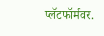प्लॅटफॉर्मवर.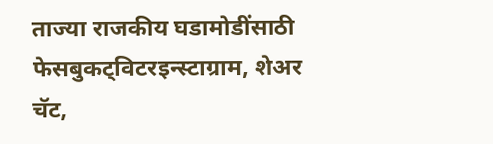ताज्या राजकीय घडामोडींसाठी फेसबुकट्विटरइन्स्टाग्राम, शेअर चॅट,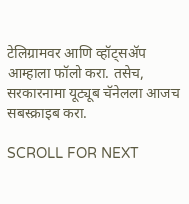टेलिग्रामवर आणि व्हॉट्सॲप आम्हाला फॉलो करा. तसेच, सरकारनामा यूट्यूब चॅनेलला आजच सबस्क्राइब करा.

SCROLL FOR NEXT